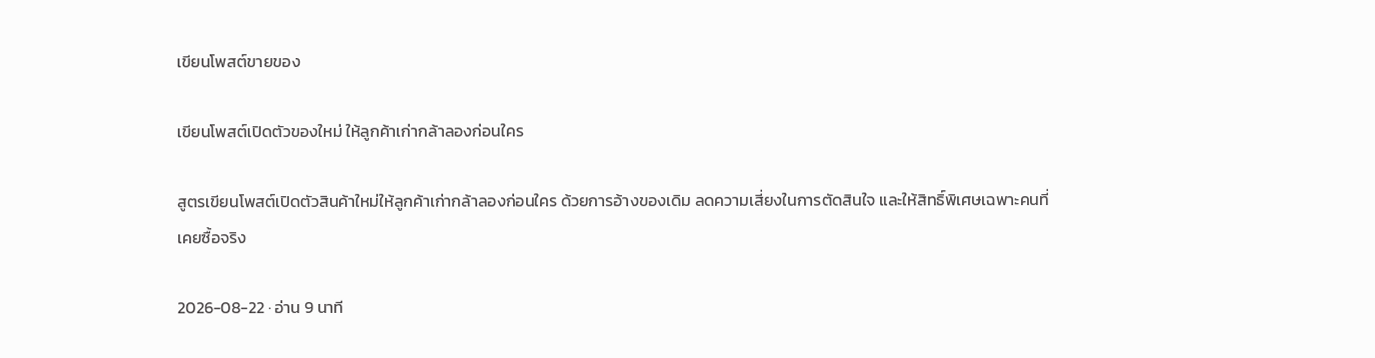เขียนโพสต์ขายของ

เขียนโพสต์เปิดตัวของใหม่ ให้ลูกค้าเก่ากล้าลองก่อนใคร

สูตรเขียนโพสต์เปิดตัวสินค้าใหม่ให้ลูกค้าเก่ากล้าลองก่อนใคร ด้วยการอ้างของเดิม ลดความเสี่ยงในการตัดสินใจ และให้สิทธิ์พิเศษเฉพาะคนที่เคยซื้อจริง

2026-08-22 · อ่าน 9 นาที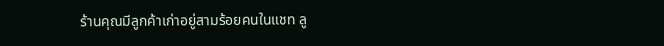ร้านคุณมีลูกค้าเก่าอยู่สามร้อยคนในแชท ลู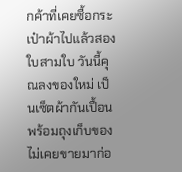กค้าที่เคยซื้อกระเป๋าผ้าไปแล้วสองใบสามใบ วันนี้คุณลงของใหม่ เป็นเซ็ตผ้ากันเปื้อนพร้อมถุงเก็บของ ไม่เคยขายมาก่อ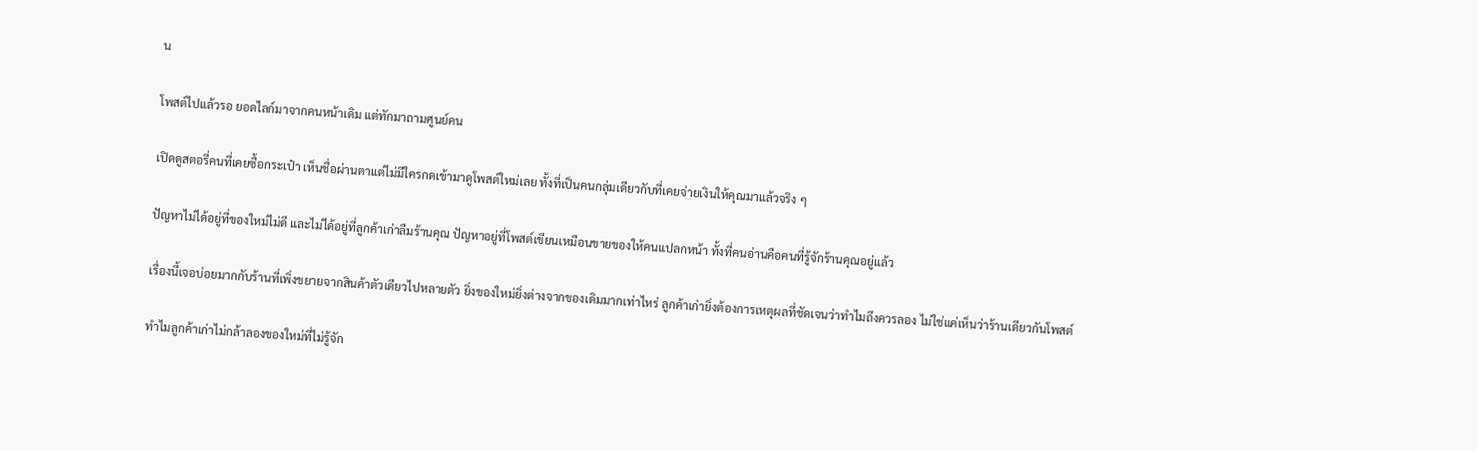น

โพสต์ไปแล้วรอ ยอดไลก์มาจากคนหน้าเดิม แต่ทักมาถามศูนย์คน

เปิดดูสตอรี่คนที่เคยซื้อกระเป๋า เห็นชื่อผ่านตาแต่ไม่มีใครกดเข้ามาดูโพสต์ใหม่เลย ทั้งที่เป็นคนกลุ่มเดียวกับที่เคยจ่ายเงินให้คุณมาแล้วจริง ๆ

ปัญหาไม่ได้อยู่ที่ของใหม่ไม่ดี และไม่ได้อยู่ที่ลูกค้าเก่าลืมร้านคุณ ปัญหาอยู่ที่โพสต์เขียนเหมือนขายของให้คนแปลกหน้า ทั้งที่คนอ่านคือคนที่รู้จักร้านคุณอยู่แล้ว

เรื่องนี้เจอบ่อยมากกับร้านที่เพิ่งขยายจากสินค้าตัวเดียวไปหลายตัว ยิ่งของใหม่ยิ่งต่างจากของเดิมมากเท่าไหร่ ลูกค้าเก่ายิ่งต้องการเหตุผลที่ชัดเจนว่าทำไมถึงควรลอง ไม่ใช่แค่เห็นว่าร้านเดียวกันโพสต์

ทำไมลูกค้าเก่าไม่กล้าลองของใหม่ที่ไม่รู้จัก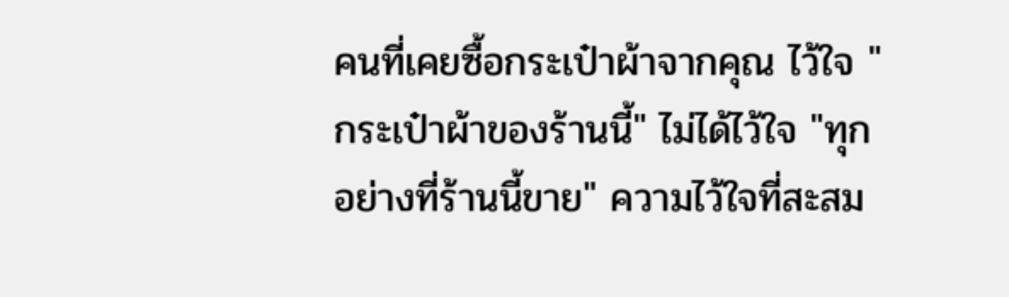คนที่เคยซื้อกระเป๋าผ้าจากคุณ ไว้ใจ "กระเป๋าผ้าของร้านนี้" ไม่ได้ไว้ใจ "ทุกอย่างที่ร้านนี้ขาย" ความไว้ใจที่สะสม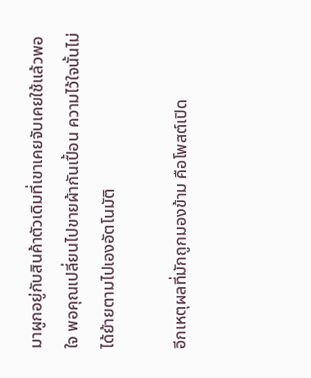มาผูกอยู่กับสินค้าตัวเดิมที่เขาเคยจับเคยใช้แล้วพอใจ พอคุณเปลี่ยนไปขายผ้ากันเปื้อน ความไว้ใจนั้นไม่ได้ย้ายตามไปเองอัตโนมัติ

อีกเหตุผลที่มักถูกมองข้าม คือโพสต์เปิด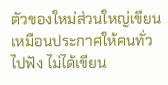ตัวของใหม่ส่วนใหญ่เขียนเหมือนประกาศให้คนทั่วไปฟัง ไม่ได้เขียน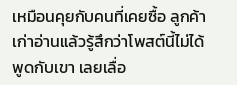เหมือนคุยกับคนที่เคยซื้อ ลูกค้าเก่าอ่านแล้วรู้สึกว่าโพสต์นี้ไม่ได้พูดกับเขา เลยเลื่อ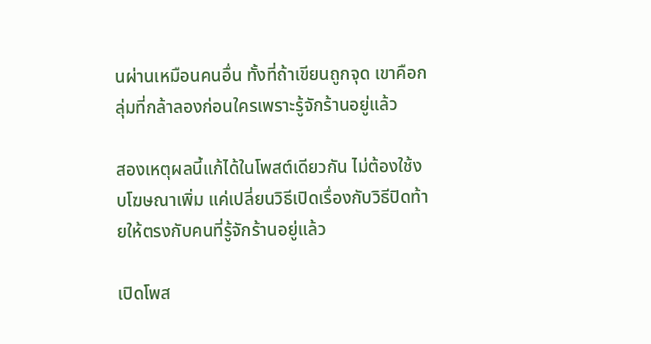นผ่านเหมือนคนอื่น ทั้งที่ถ้าเขียนถูกจุด เขาคือกลุ่มที่กล้าลองก่อนใครเพราะรู้จักร้านอยู่แล้ว

สองเหตุผลนี้แก้ได้ในโพสต์เดียวกัน ไม่ต้องใช้งบโฆษณาเพิ่ม แค่เปลี่ยนวิธีเปิดเรื่องกับวิธีปิดท้ายให้ตรงกับคนที่รู้จักร้านอยู่แล้ว

เปิดโพส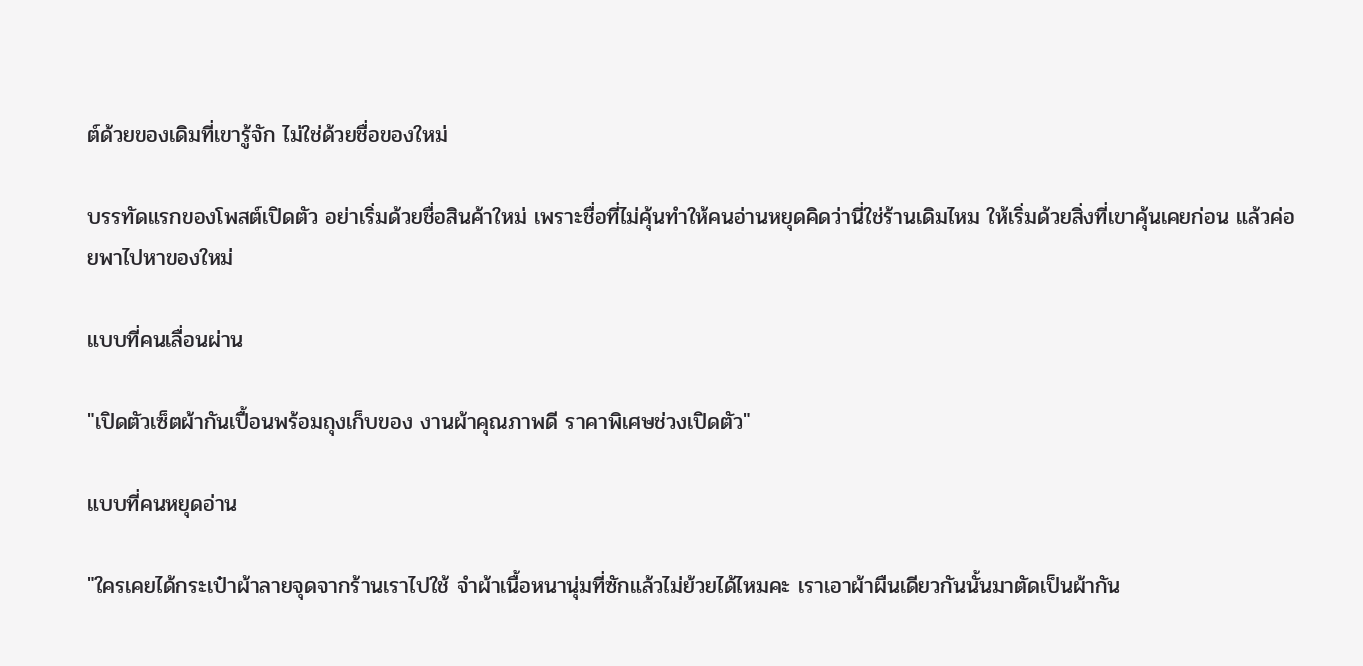ต์ด้วยของเดิมที่เขารู้จัก ไม่ใช่ด้วยชื่อของใหม่

บรรทัดแรกของโพสต์เปิดตัว อย่าเริ่มด้วยชื่อสินค้าใหม่ เพราะชื่อที่ไม่คุ้นทำให้คนอ่านหยุดคิดว่านี่ใช่ร้านเดิมไหม ให้เริ่มด้วยสิ่งที่เขาคุ้นเคยก่อน แล้วค่อยพาไปหาของใหม่

แบบที่คนเลื่อนผ่าน

"เปิดตัวเซ็ตผ้ากันเปื้อนพร้อมถุงเก็บของ งานผ้าคุณภาพดี ราคาพิเศษช่วงเปิดตัว"

แบบที่คนหยุดอ่าน

"ใครเคยได้กระเป๋าผ้าลายจุดจากร้านเราไปใช้ จำผ้าเนื้อหนานุ่มที่ซักแล้วไม่ย้วยได้ไหมคะ เราเอาผ้าผืนเดียวกันนั้นมาตัดเป็นผ้ากัน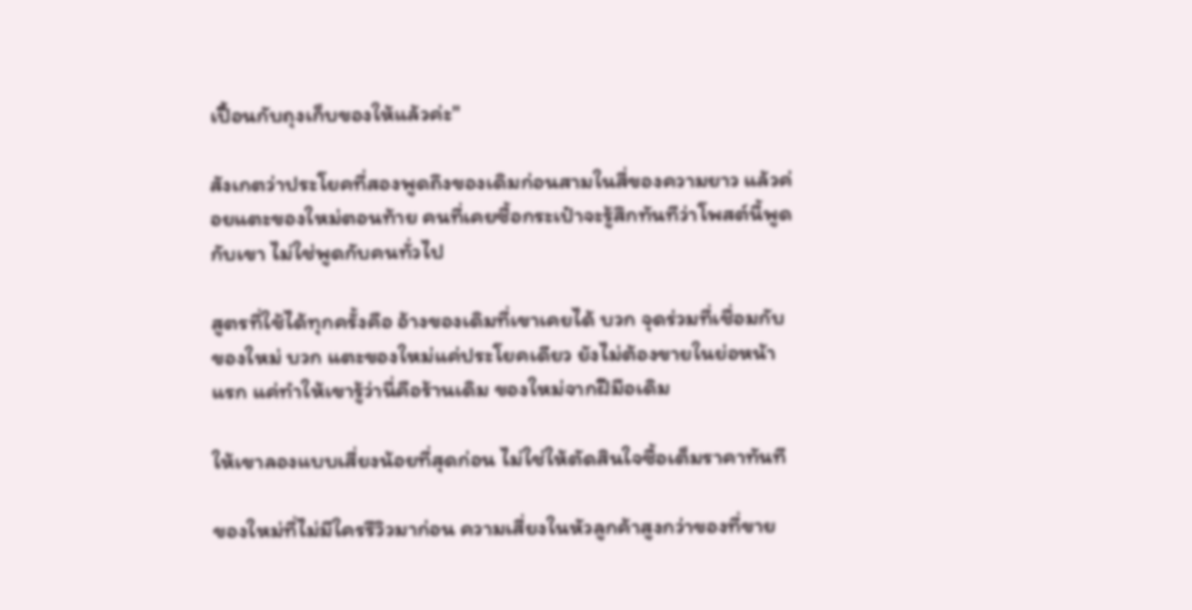เปื้อนกับถุงเก็บของให้แล้วค่ะ"

สังเกตว่าประโยคที่สองพูดถึงของเดิมก่อนสามในสี่ของความยาว แล้วค่อยแตะของใหม่ตอนท้าย คนที่เคยซื้อกระเป๋าจะรู้สึกทันทีว่าโพสต์นี้พูดกับเขา ไม่ใช่พูดกับคนทั่วไป

สูตรที่ใช้ได้ทุกครั้งคือ อ้างของเดิมที่เขาเคยได้ บวก จุดร่วมที่เชื่อมกับของใหม่ บวก แตะของใหม่แค่ประโยคเดียว ยังไม่ต้องขายในย่อหน้าแรก แค่ทำให้เขารู้ว่านี่คือร้านเดิม ของใหม่จากฝีมือเดิม

ให้เขาลองแบบเสี่ยงน้อยที่สุดก่อน ไม่ใช่ให้ตัดสินใจซื้อเต็มราคาทันที

ของใหม่ที่ไม่มีใครรีวิวมาก่อน ความเสี่ยงในหัวลูกค้าสูงกว่าของที่ขาย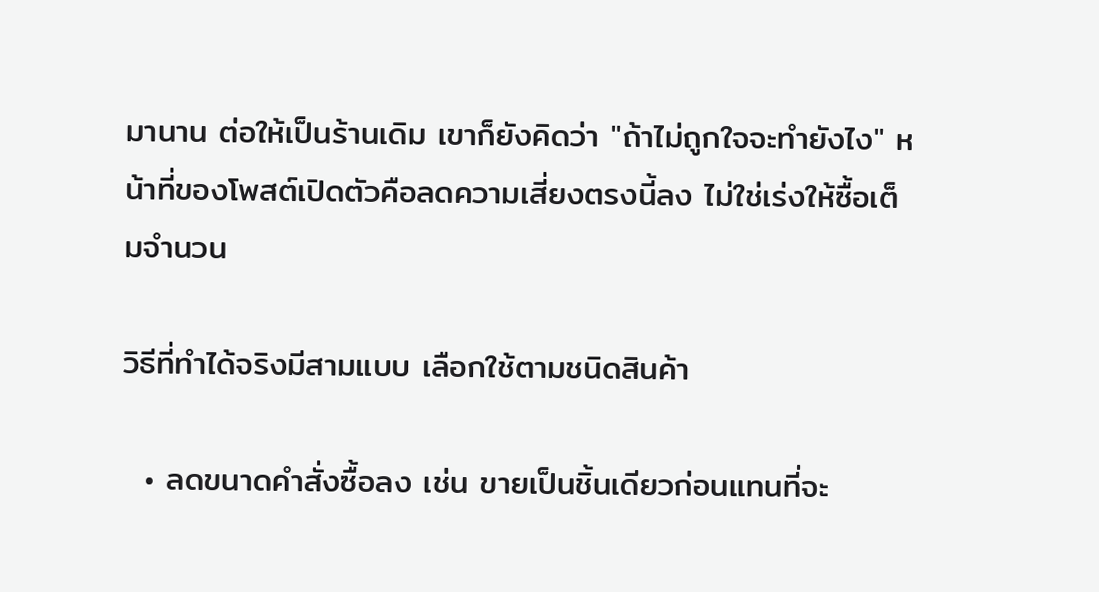มานาน ต่อให้เป็นร้านเดิม เขาก็ยังคิดว่า "ถ้าไม่ถูกใจจะทำยังไง" หน้าที่ของโพสต์เปิดตัวคือลดความเสี่ยงตรงนี้ลง ไม่ใช่เร่งให้ซื้อเต็มจำนวน

วิธีที่ทำได้จริงมีสามแบบ เลือกใช้ตามชนิดสินค้า

  • ลดขนาดคำสั่งซื้อลง เช่น ขายเป็นชิ้นเดียวก่อนแทนที่จะ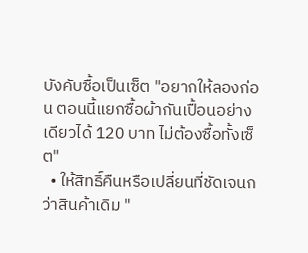บังคับซื้อเป็นเซ็ต "อยากให้ลองก่อน ตอนนี้แยกซื้อผ้ากันเปื้อนอย่างเดียวได้ 120 บาท ไม่ต้องซื้อทั้งเซ็ต"
  • ให้สิทธิ์คืนหรือเปลี่ยนที่ชัดเจนกว่าสินค้าเดิม "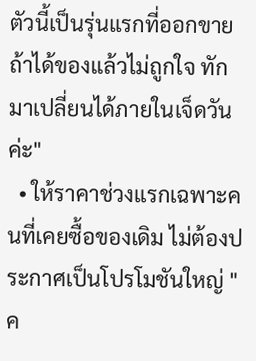ตัวนี้เป็นรุ่นแรกที่ออกขาย ถ้าได้ของแล้วไม่ถูกใจ ทักมาเปลี่ยนได้ภายในเจ็ดวันค่ะ"
  • ให้ราคาช่วงแรกเฉพาะคนที่เคยซื้อของเดิม ไม่ต้องประกาศเป็นโปรโมชันใหญ่ "ค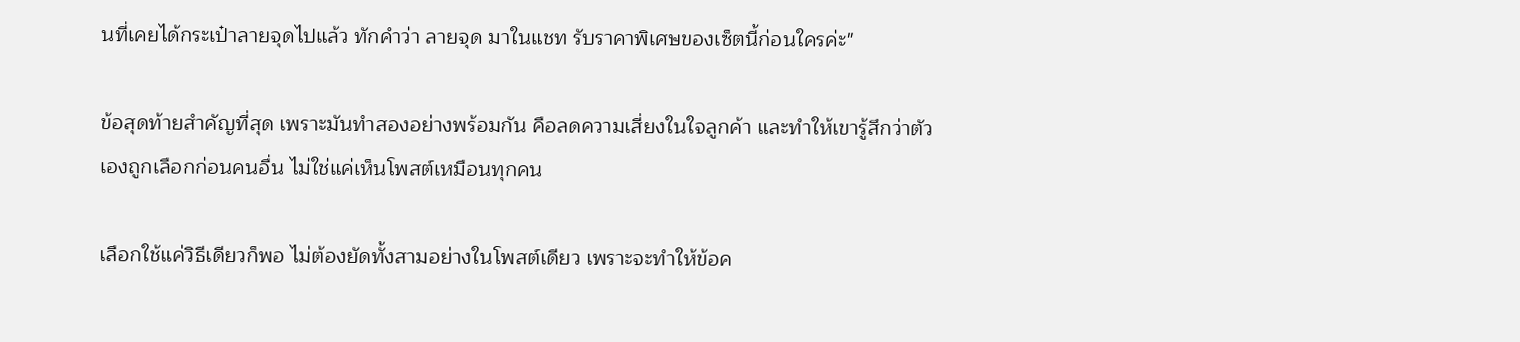นที่เคยได้กระเป๋าลายจุดไปแล้ว ทักคำว่า ลายจุด มาในแชท รับราคาพิเศษของเซ็ตนี้ก่อนใครค่ะ"

ข้อสุดท้ายสำคัญที่สุด เพราะมันทำสองอย่างพร้อมกัน คือลดความเสี่ยงในใจลูกค้า และทำให้เขารู้สึกว่าตัวเองถูกเลือกก่อนคนอื่น ไม่ใช่แค่เห็นโพสต์เหมือนทุกคน

เลือกใช้แค่วิธีเดียวก็พอ ไม่ต้องยัดทั้งสามอย่างในโพสต์เดียว เพราะจะทำให้ข้อค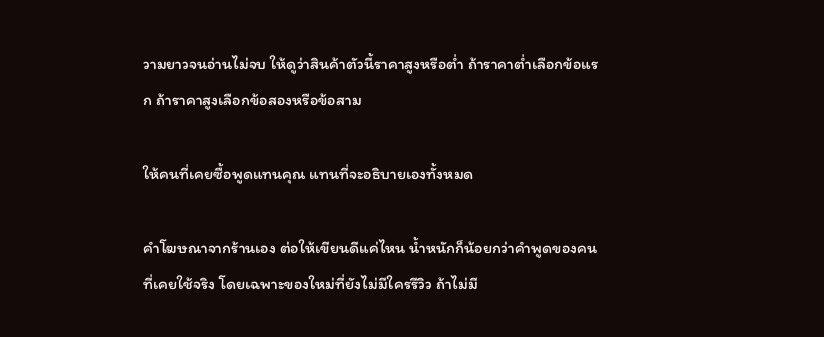วามยาวจนอ่านไม่จบ ให้ดูว่าสินค้าตัวนี้ราคาสูงหรือต่ำ ถ้าราคาต่ำเลือกข้อแรก ถ้าราคาสูงเลือกข้อสองหรือข้อสาม

ให้คนที่เคยซื้อพูดแทนคุณ แทนที่จะอธิบายเองทั้งหมด

คำโฆษณาจากร้านเอง ต่อให้เขียนดีแค่ไหน น้ำหนักก็น้อยกว่าคำพูดของคนที่เคยใช้จริง โดยเฉพาะของใหม่ที่ยังไม่มีใครรีวิว ถ้าไม่มี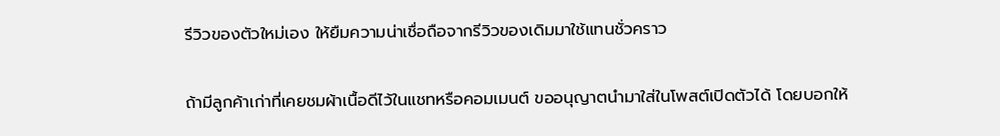รีวิวของตัวใหม่เอง ให้ยืมความน่าเชื่อถือจากรีวิวของเดิมมาใช้แทนชั่วคราว

ถ้ามีลูกค้าเก่าที่เคยชมผ้าเนื้อดีไว้ในแชทหรือคอมเมนต์ ขออนุญาตนำมาใส่ในโพสต์เปิดตัวได้ โดยบอกให้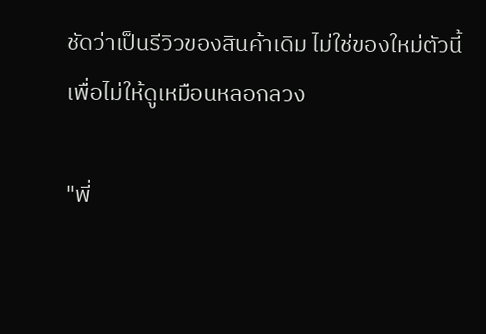ชัดว่าเป็นรีวิวของสินค้าเดิม ไม่ใช่ของใหม่ตัวนี้ เพื่อไม่ให้ดูเหมือนหลอกลวง

"พี่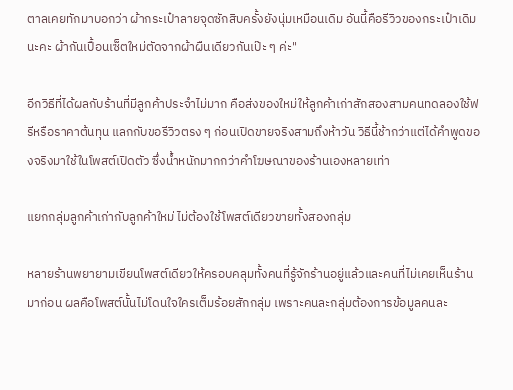ตาลเคยทักมาบอกว่า ผ้ากระเป๋าลายจุดซักสิบครั้งยังนุ่มเหมือนเดิม อันนี้คือรีวิวของกระเป๋าเดิมนะคะ ผ้ากันเปื้อนเซ็ตใหม่ตัดจากผ้าผืนเดียวกันเป๊ะ ๆ ค่ะ"

อีกวิธีที่ได้ผลกับร้านที่มีลูกค้าประจำไม่มาก คือส่งของใหม่ให้ลูกค้าเก่าสักสองสามคนทดลองใช้ฟรีหรือราคาต้นทุน แลกกับขอรีวิวตรง ๆ ก่อนเปิดขายจริงสามถึงห้าวัน วิธีนี้ช้ากว่าแต่ได้คำพูดของจริงมาใช้ในโพสต์เปิดตัว ซึ่งน้ำหนักมากกว่าคำโฆษณาของร้านเองหลายเท่า

แยกกลุ่มลูกค้าเก่ากับลูกค้าใหม่ ไม่ต้องใช้โพสต์เดียวขายทั้งสองกลุ่ม

หลายร้านพยายามเขียนโพสต์เดียวให้ครอบคลุมทั้งคนที่รู้จักร้านอยู่แล้วและคนที่ไม่เคยเห็นร้านมาก่อน ผลคือโพสต์นั้นไม่โดนใจใครเต็มร้อยสักกลุ่ม เพราะคนละกลุ่มต้องการข้อมูลคนละ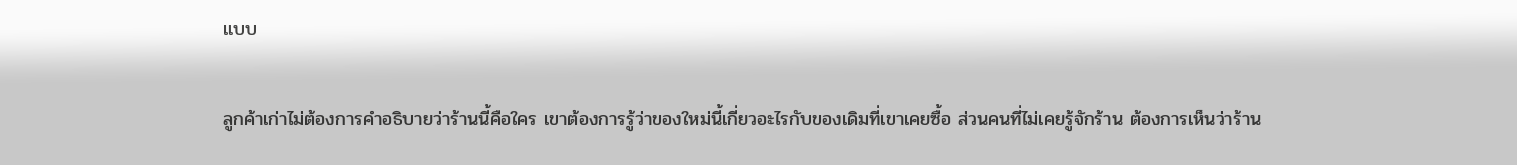แบบ

ลูกค้าเก่าไม่ต้องการคำอธิบายว่าร้านนี้คือใคร เขาต้องการรู้ว่าของใหม่นี้เกี่ยวอะไรกับของเดิมที่เขาเคยซื้อ ส่วนคนที่ไม่เคยรู้จักร้าน ต้องการเห็นว่าร้าน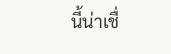นี้น่าเชื่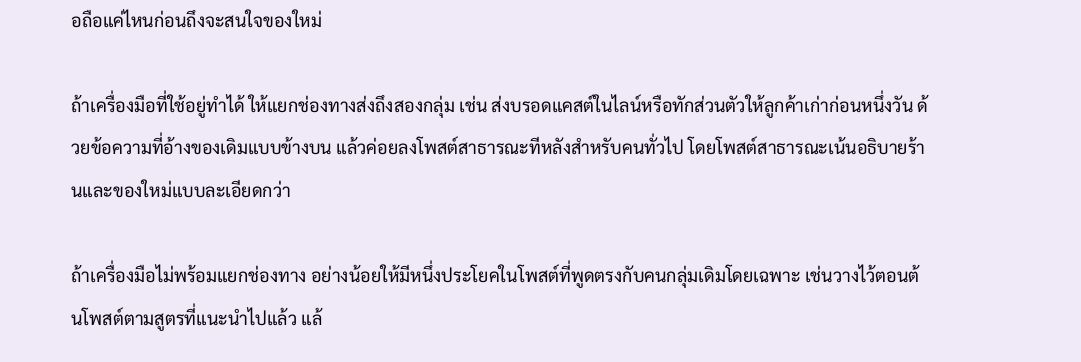อถือแค่ไหนก่อนถึงจะสนใจของใหม่

ถ้าเครื่องมือที่ใช้อยู่ทำได้ ให้แยกช่องทางส่งถึงสองกลุ่ม เช่น ส่งบรอดแคสต์ในไลน์หรือทักส่วนตัวให้ลูกค้าเก่าก่อนหนึ่งวัน ด้วยข้อความที่อ้างของเดิมแบบข้างบน แล้วค่อยลงโพสต์สาธารณะทีหลังสำหรับคนทั่วไป โดยโพสต์สาธารณะเน้นอธิบายร้านและของใหม่แบบละเอียดกว่า

ถ้าเครื่องมือไม่พร้อมแยกช่องทาง อย่างน้อยให้มีหนึ่งประโยคในโพสต์ที่พูดตรงกับคนกลุ่มเดิมโดยเฉพาะ เช่นวางไว้ตอนต้นโพสต์ตามสูตรที่แนะนำไปแล้ว แล้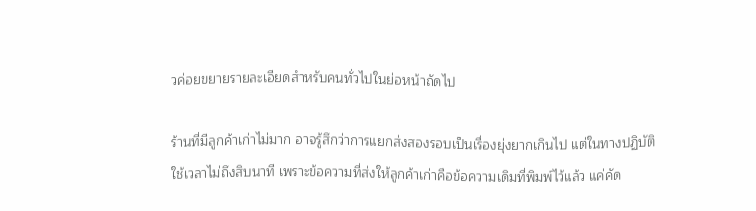วค่อยขยายรายละเอียดสำหรับคนทั่วไปในย่อหน้าถัดไป

ร้านที่มีลูกค้าเก่าไม่มาก อาจรู้สึกว่าการแยกส่งสองรอบเป็นเรื่องยุ่งยากเกินไป แต่ในทางปฏิบัติใช้เวลาไม่ถึงสิบนาที เพราะข้อความที่ส่งให้ลูกค้าเก่าคือข้อความเดิมที่พิมพ์ไว้แล้ว แค่คัด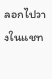ลอกไปวางในแชท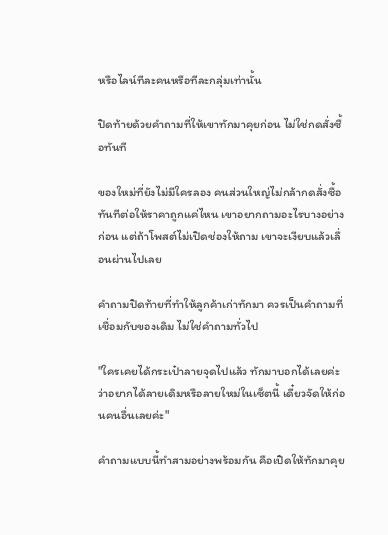หรือไลน์ทีละคนหรือทีละกลุ่มเท่านั้น

ปิดท้ายด้วยคำถามที่ให้เขาทักมาคุยก่อน ไม่ใช่กดสั่งซื้อทันที

ของใหม่ที่ยังไม่มีใครลอง คนส่วนใหญ่ไม่กล้ากดสั่งซื้อทันทีต่อให้ราคาถูกแค่ไหน เขาอยากถามอะไรบางอย่างก่อน แต่ถ้าโพสต์ไม่เปิดช่องให้ถาม เขาจะเงียบแล้วเลื่อนผ่านไปเลย

คำถามปิดท้ายที่ทำให้ลูกค้าเก่าทักมา ควรเป็นคำถามที่เชื่อมกับของเดิม ไม่ใช่คำถามทั่วไป

"ใครเคยได้กระเป๋าลายจุดไปแล้ว ทักมาบอกได้เลยค่ะว่าอยากได้ลายเดิมหรือลายใหม่ในเซ็ตนี้ เดี๋ยวจัดให้ก่อนคนอื่นเลยค่ะ"

คำถามแบบนี้ทำสามอย่างพร้อมกัน คือเปิดให้ทักมาคุย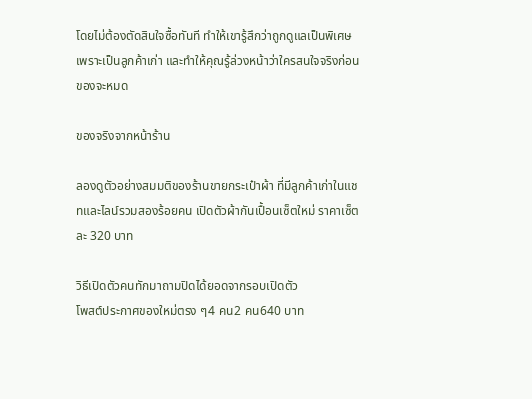โดยไม่ต้องตัดสินใจซื้อทันที ทำให้เขารู้สึกว่าถูกดูแลเป็นพิเศษเพราะเป็นลูกค้าเก่า และทำให้คุณรู้ล่วงหน้าว่าใครสนใจจริงก่อนของจะหมด

ของจริงจากหน้าร้าน

ลองดูตัวอย่างสมมติของร้านขายกระเป๋าผ้า ที่มีลูกค้าเก่าในแชทและไลน์รวมสองร้อยคน เปิดตัวผ้ากันเปื้อนเซ็ตใหม่ ราคาเซ็ตละ 320 บาท

วิธีเปิดตัวคนทักมาถามปิดได้ยอดจากรอบเปิดตัว
โพสต์ประกาศของใหม่ตรง ๆ4 คน2 คน640 บาท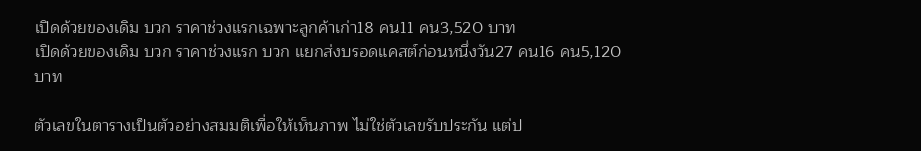เปิดด้วยของเดิม บวก ราคาช่วงแรกเฉพาะลูกค้าเก่า18 คน11 คน3,520 บาท
เปิดด้วยของเดิม บวก ราคาช่วงแรก บวก แยกส่งบรอดแคสต์ก่อนหนึ่งวัน27 คน16 คน5,120 บาท

ตัวเลขในตารางเป็นตัวอย่างสมมติเพื่อให้เห็นภาพ ไม่ใช่ตัวเลขรับประกัน แต่ป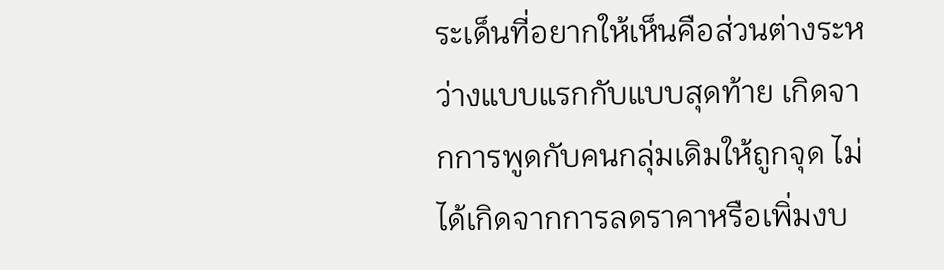ระเด็นที่อยากให้เห็นคือส่วนต่างระหว่างแบบแรกกับแบบสุดท้าย เกิดจากการพูดกับคนกลุ่มเดิมให้ถูกจุด ไม่ได้เกิดจากการลดราคาหรือเพิ่มงบ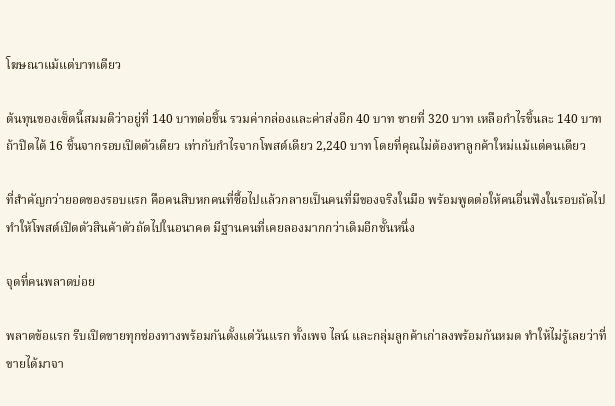โฆษณาแม้แต่บาทเดียว

ต้นทุนของเซ็ตนี้สมมติว่าอยู่ที่ 140 บาทต่อชิ้น รวมค่ากล่องและค่าส่งอีก 40 บาท ขายที่ 320 บาท เหลือกำไรชิ้นละ 140 บาท ถ้าปิดได้ 16 ชิ้นจากรอบเปิดตัวเดียว เท่ากับกำไรจากโพสต์เดียว 2,240 บาท โดยที่คุณไม่ต้องหาลูกค้าใหม่แม้แต่คนเดียว

ที่สำคัญกว่ายอดของรอบแรก คือคนสิบหกคนที่ซื้อไปแล้วกลายเป็นคนที่มีของจริงในมือ พร้อมพูดต่อให้คนอื่นฟังในรอบถัดไป ทำให้โพสต์เปิดตัวสินค้าตัวถัดไปในอนาคต มีฐานคนที่เคยลองมากกว่าเดิมอีกชั้นหนึ่ง

จุดที่คนพลาดบ่อย

พลาดข้อแรก รีบเปิดขายทุกช่องทางพร้อมกันตั้งแต่วันแรก ทั้งเพจ ไลน์ และกลุ่มลูกค้าเก่าลงพร้อมกันหมด ทำให้ไม่รู้เลยว่าที่ขายได้มาจา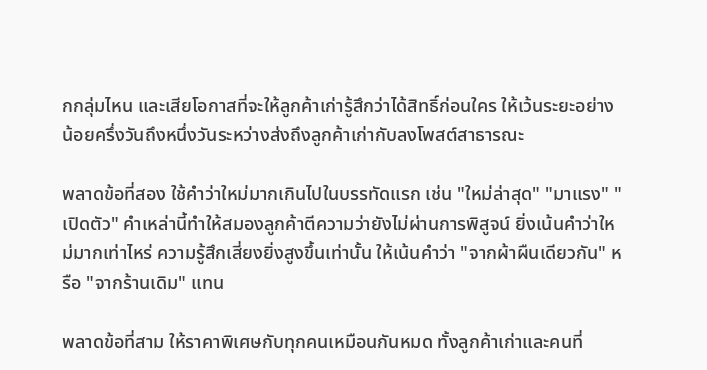กกลุ่มไหน และเสียโอกาสที่จะให้ลูกค้าเก่ารู้สึกว่าได้สิทธิ์ก่อนใคร ให้เว้นระยะอย่างน้อยครึ่งวันถึงหนึ่งวันระหว่างส่งถึงลูกค้าเก่ากับลงโพสต์สาธารณะ

พลาดข้อที่สอง ใช้คำว่าใหม่มากเกินไปในบรรทัดแรก เช่น "ใหม่ล่าสุด" "มาแรง" "เปิดตัว" คำเหล่านี้ทำให้สมองลูกค้าตีความว่ายังไม่ผ่านการพิสูจน์ ยิ่งเน้นคำว่าใหม่มากเท่าไหร่ ความรู้สึกเสี่ยงยิ่งสูงขึ้นเท่านั้น ให้เน้นคำว่า "จากผ้าผืนเดียวกัน" หรือ "จากร้านเดิม" แทน

พลาดข้อที่สาม ให้ราคาพิเศษกับทุกคนเหมือนกันหมด ทั้งลูกค้าเก่าและคนที่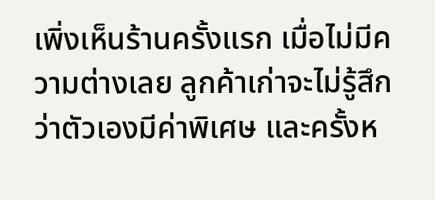เพิ่งเห็นร้านครั้งแรก เมื่อไม่มีความต่างเลย ลูกค้าเก่าจะไม่รู้สึกว่าตัวเองมีค่าพิเศษ และครั้งห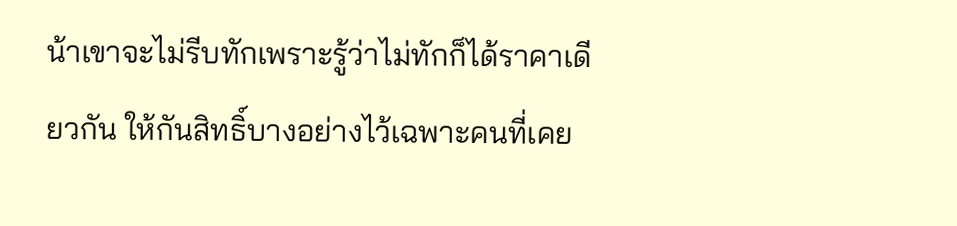น้าเขาจะไม่รีบทักเพราะรู้ว่าไม่ทักก็ได้ราคาเดียวกัน ให้กันสิทธิ์บางอย่างไว้เฉพาะคนที่เคย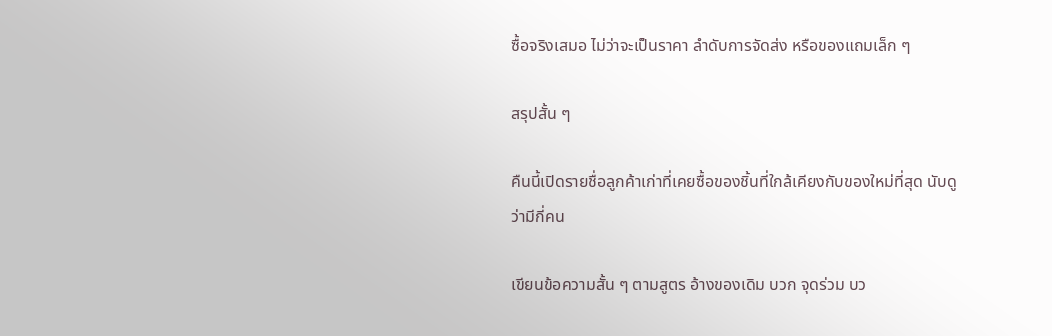ซื้อจริงเสมอ ไม่ว่าจะเป็นราคา ลำดับการจัดส่ง หรือของแถมเล็ก ๆ

สรุปสั้น ๆ

คืนนี้เปิดรายชื่อลูกค้าเก่าที่เคยซื้อของชิ้นที่ใกล้เคียงกับของใหม่ที่สุด นับดูว่ามีกี่คน

เขียนข้อความสั้น ๆ ตามสูตร อ้างของเดิม บวก จุดร่วม บว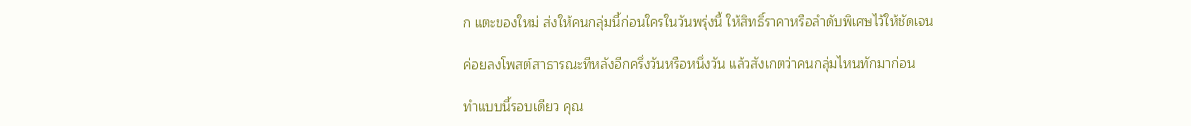ก แตะของใหม่ ส่งให้คนกลุ่มนี้ก่อนใครในวันพรุ่งนี้ ให้สิทธิ์ราคาหรือลำดับพิเศษไว้ให้ชัดเจน

ค่อยลงโพสต์สาธารณะทีหลังอีกครึ่งวันหรือหนึ่งวัน แล้วสังเกตว่าคนกลุ่มไหนทักมาก่อน

ทำแบบนี้รอบเดียว คุณ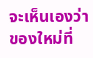จะเห็นเองว่าของใหม่ที่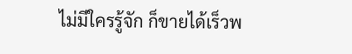ไม่มีใครรู้จัก ก็ขายได้เร็วพ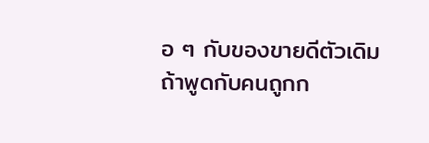อ ๆ กับของขายดีตัวเดิม ถ้าพูดกับคนถูกก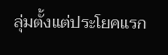ลุ่มตั้งแต่ประโยคแรก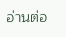อ่านต่อ